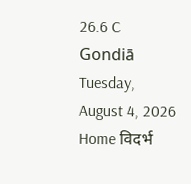26.6 C
Gondiā
Tuesday, August 4, 2026
Home विदर्भ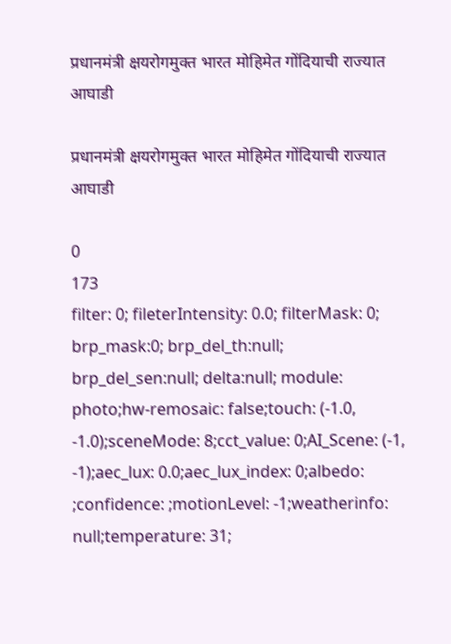प्रधानमंत्री क्षयरोगमुक्त भारत मोहिमेत गोंदियाची राज्यात आघाडी

प्रधानमंत्री क्षयरोगमुक्त भारत मोहिमेत गोंदियाची राज्यात आघाडी

0
173
filter: 0; fileterIntensity: 0.0; filterMask: 0; brp_mask:0; brp_del_th:null; brp_del_sen:null; delta:null; module: photo;hw-remosaic: false;touch: (-1.0, -1.0);sceneMode: 8;cct_value: 0;AI_Scene: (-1, -1);aec_lux: 0.0;aec_lux_index: 0;albedo: ;confidence: ;motionLevel: -1;weatherinfo: null;temperature: 31;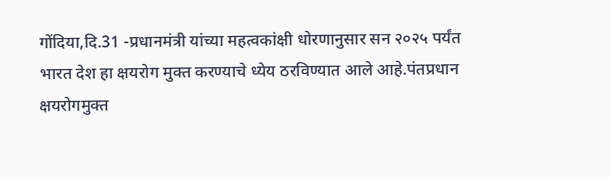गोंदिया,दि.31 -प्रधानमंत्री यांच्या महत्वकांक्षी धोरणानुसार सन २०२५ पर्यंत भारत देश हा क्षयरोग मुक्त करण्याचे ध्येय ठरविण्यात आले आहे.पंतप्रधान क्षयरोगमुक्त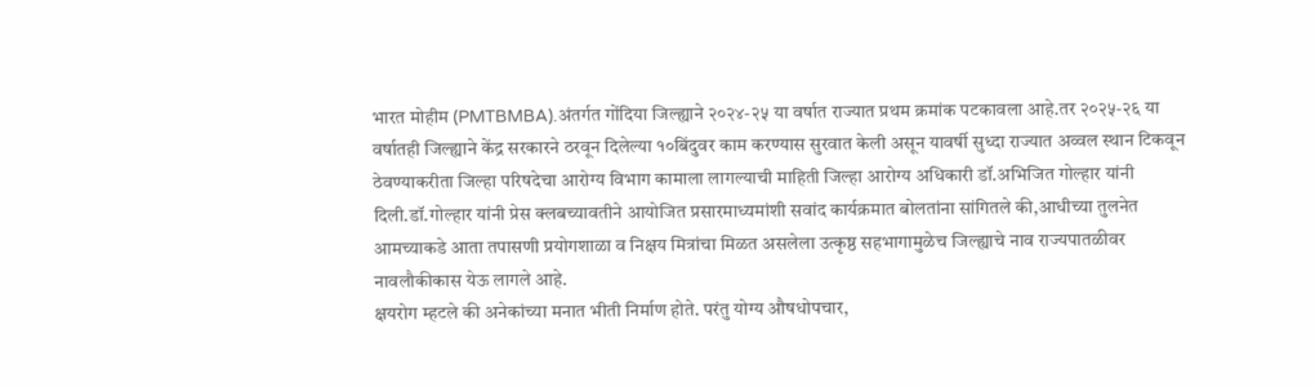भारत मोहीम (PMTBMBA).अंतर्गत गोंदिया जिल्ह्याने २०२४-२५ या वर्षात राज्यात प्रथम क्रमांक पटकावला आहे.तर २०२५-२६ या वर्षातही जिल्ह्याने केंद्र सरकारने ठरवून दिलेल्या १०बिंदुवर काम करण्यास सुरवात केली असून यावर्षी सुध्दा राज्यात अव्वल स्थान टिकवून ठेवण्याकरीता जिल्हा परिषदेचा आरोग्य विभाग कामाला लागल्याची माहिती जिल्हा आरोग्य अधिकारी डॉ.अभिजित गोल्हार यांनी दिली.डॉ.गोल्हार यांनी प्रेस क्लबच्यावतीने आयोजित प्रसारमाध्यमांशी सवांद कार्यक्रमात बोलतांना सांगितले की,आधीच्या तुलनेत आमच्याकडे आता तपासणी प्रयोगशाळा व निक्षय मित्रांचा मिळत असलेला उत्कृष्ठ सहभागामुळेच जिल्ह्याचे नाव राज्यपातळीवर नावलौकीकास येऊ लागले आहे.
क्षयरोग म्हटले की अनेकांच्या मनात भीती निर्माण होते. परंतु योग्य औषधोपचार,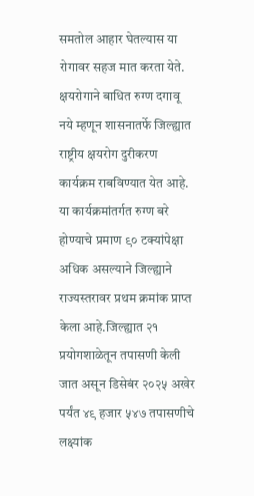समतोल आहार घेतल्यास या रोगावर सहज मात करता येते. क्षयरोगाने बाधित रुग्ण दगावू नये म्हणून शासनातर्फे जिल्ह्यात राष्ट्रीय क्षयरोग दुरीकरण कार्यक्रम राबविण्यात येत आहे. या कार्यक्रमांतर्गत रुग्ण बरे होण्याचे प्रमाण ९० टक्यांपेक्षा अधिक असल्याने जिल्ह्याने राज्यस्तरावर प्रथम क्रमांक प्राप्त केला आहे.जिल्ह्यात २१ प्रयोगशाळेतून तपासणी केली जात असून डिसेबंर २०२५ अखेर पर्यंत ४९ हजार ५४७ तपासणीचे लक्ष्यांक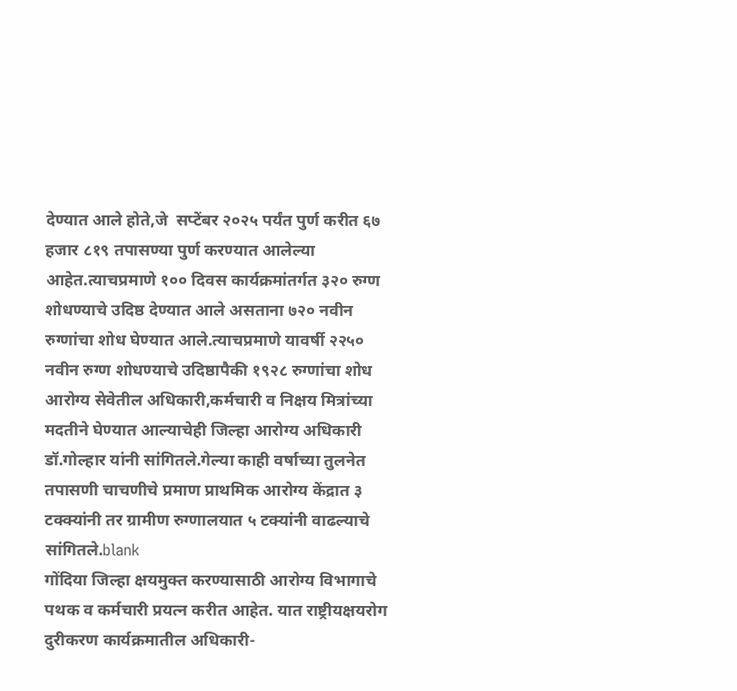देण्यात आले होते,जे  सप्टेंबर २०२५ पर्यंत पुर्ण करीत ६७ हजार ८१९ तपासण्या पुर्ण करण्यात आलेल्या आहेत.त्याचप्रमाणे १०० दिवस कार्यक्रमांतर्गत ३२० रुग्ण शोधण्याचे उदिष्ठ देण्यात आले असताना ७२० नवीन रुग्णांचा शोध घेण्यात आले.त्याचप्रमाणे यावर्षी २२५० नवीन रुग्ण शोधण्याचे उदिष्ठापैकी १९२८ रुग्णांचा शोध आरोग्य सेवेतील अधिकारी,कर्मचारी व निक्षय मित्रांच्या मदतीने घेण्यात आल्याचेही जिल्हा आरोग्य अधिकारी डॉ.गोल्हार यांनी सांगितले.गेल्या काही वर्षाच्या तुलनेत तपासणी चाचणीचे प्रमाण प्राथमिक आरोग्य केंद्रात ३ टक्क्यांनी तर ग्रामीण रुग्णालयात ५ टक्यांनी वाढल्याचे सांगितले.blank
गोंदिया जिल्हा क्षयमुक्त करण्यासाठी आरोग्य विभागाचे पथक व कर्मचारी प्रयत्न करीत आहेत. यात राष्ट्रीयक्षयरोग दुरीकरण कार्यक्रमातील अधिकारी-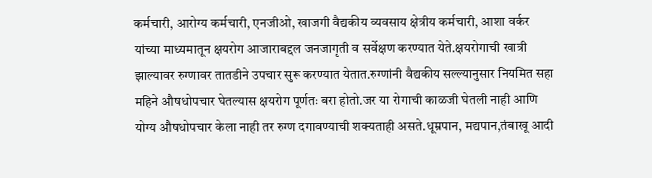कर्मचारी, आरोग्य कर्मचारी, एनजीओ, खाजगी वैद्यकीय व्यवसाय क्षेत्रीय कर्मचारी, आशा वर्कर यांच्या माध्यमातून क्षयरोग आजाराबद्दल जनजागृती व सर्वेक्षण करण्यात येते.क्षयरोगाची खात्री झाल्यावर रुग्णावर तातडीने उपचार सुरू करण्यात येतात.रुग्णांनी वैद्यकीय सल्ल्यानुसार नियमित सहा महिने औषधोपचार घेतल्यास क्षयरोग पूर्णतः बरा होतो.जर या रोगाची काळजी घेतली नाही आणि योग्य औषधोपचार केला नाही तर रुग्ण दगावण्याची शक्यताही असते.धूम्रपान, मद्यपान,तंबाखू आदी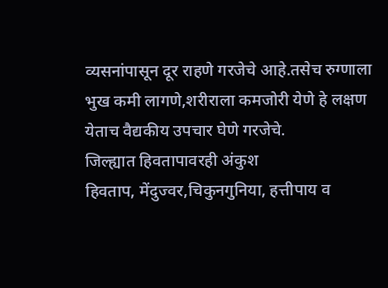व्यसनांपासून दूर राहणे गरजेचे आहे.तसेच रुग्णाला भुख कमी लागणे,शरीराला कमजोरी येणे हे लक्षण येताच वैद्यकीय उपचार घेणे गरजेचे.
जिल्ह्यात हिवतापावरही अंकुश
हिवताप, मेंदुज्वर,चिकुनगुनिया, हत्तीपाय व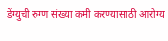डेंग्युची रुग्ण संख्या कमी करण्यासाठी आरोग्य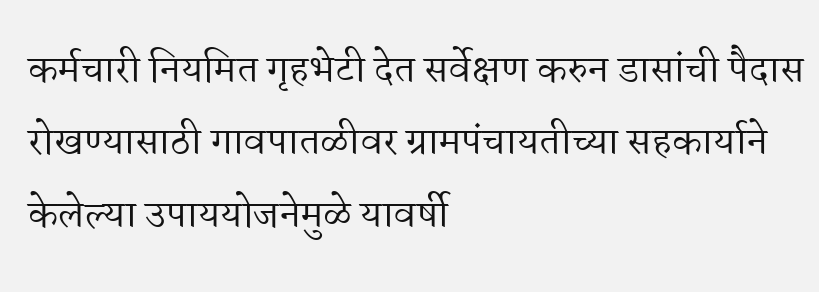कर्मचारी नियमित गृहभेटी देत सर्वेक्षण करुन डासांची पैदास रोखण्यासाठी गावपातळीवर ग्रामपंचायतीच्या सहकार्याने केलेल्या उपाययोजनेमुळे यावर्षी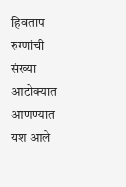हिवताप रुग्णांची संख्या आटोक्यात आणण्यात यश आले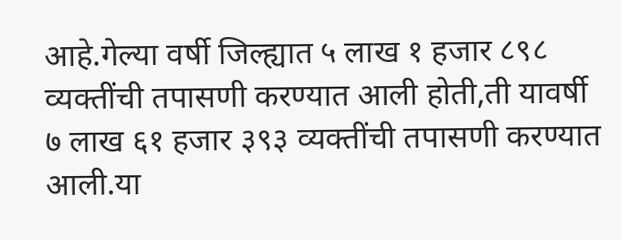आहे.गेल्या वर्षी जिल्ह्यात ५ लाख १ हजार ८९८ व्यक्तींची तपासणी करण्यात आली होती,ती यावर्षी ७ लाख ६१ हजार ३९३ व्यक्तींची तपासणी करण्यात आली.या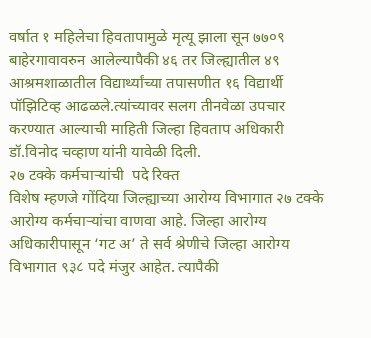वर्षात १ महिलेचा हिवतापामुळे मृत्यू झाला सून ७७०९ बाहेरगावावरुन आलेल्यापैकी ४६ तर जिल्ह्यातील ४९ आश्रमशाळातील विद्यार्थ्यांच्या तपासणीत १६ विद्यार्थी पॉझिटिव्ह आढळले.त्यांच्यावर सलग तीनवेळा उपचार करण्यात आल्याची माहिती जिल्हा हिवताप अधिकारी डॉ.विनोद चव्हाण यांनी यावेळी दिली.
२७ टक्के कर्मचाऱ्यांची  पदे रिक्त
विशेष म्हणजे गोंदिया जिल्ह्याच्या आरोग्य विभागात २७ टक्के आरोग्य कर्मचाऱ्यांचा वाणवा आहे. जिल्हा आरोग्य अधिकारीपासून ‘गट अ’ ते सर्व श्रेणीचे जिल्हा आरोग्य विभागात ९३८ पदे मंजुर आहेत. त्यापैकी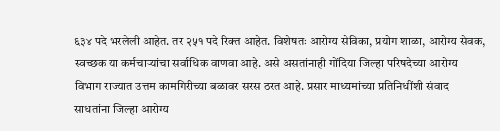६३४ पदे भरलेली आहेत. तर २५१ पदे रिक्त आहेत. विशेषतः आरोग्य सेविका, प्रयोग शाळा, आरोग्य सेवक, स्वच्छक या कर्मचाऱ्यांचा सर्वाधिक वाणवा आहे. असे असतांनाही गोंदिया जिल्हा परिषदेच्या आरोग्य विभाग राज्यात उत्तम कामगिरीच्या बळावर सरस ठरत आहे. प्रसार माध्यमांच्या प्रतिनिधींशी संवाद साधतांना जिल्हा आरोग्य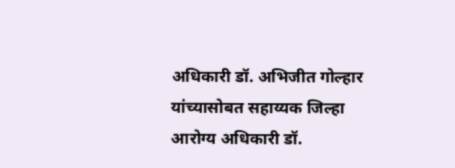अधिकारी डॉ. अभिजीत गोल्हार यांच्यासोबत सहाय्यक जिल्हा आरोग्य अधिकारी डॉ.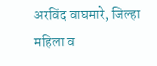अरविंद वाघमारे, जिल्हा महिला व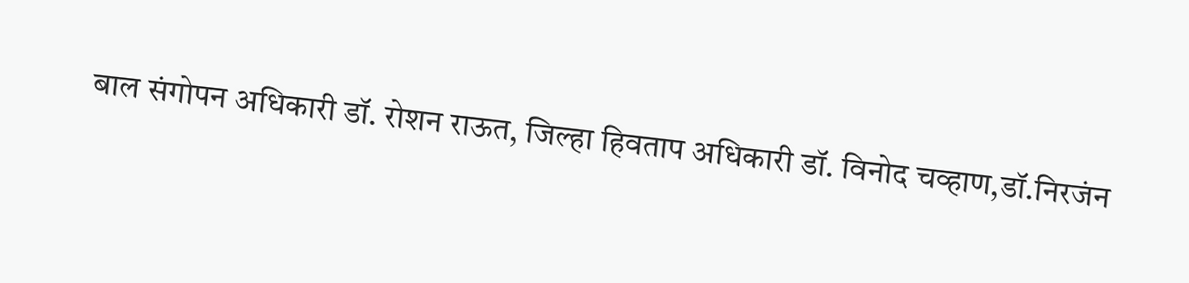बाल संगोपन अधिकारी डॉ. रोशन राऊत, जिल्हा हिवताप अधिकारी डॉ. विनोद चव्हाण,डॉ.निरजंन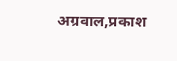अग्रवाल,प्रकाश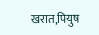खरात,पियुष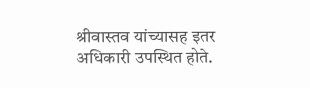श्रीवास्तव यांच्यासह इतर अधिकारी उपस्थित होते.